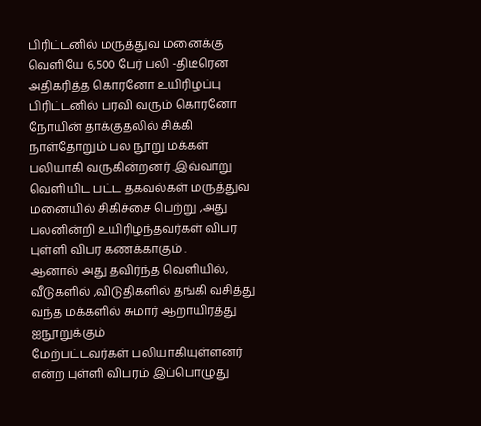பிரிட்டனில் மருத்துவ மனைக்கு வெளியே 6,500 பேர் பலி -திடீரென அதிகரித்த கொரனோ உயிரிழப்பு
பிரிட்டனில் பரவி வரும் கொரனோ நோயின் தாக்குதலில் சிக்கி நாள்தோறும் பல நூறு மக்கள் பலியாகி வருகின்றனர் .இவ்வாறு
வெளியிட பட்ட தகவல்கள் மருத்துவ மனையில் சிகிச்சை பெற்று ,அது பலனின்றி உயிரிழந்தவர்கள் விபர புள்ளி விபர கணக்காகும் .
ஆனால் அது தவிர்ந்த வெளியில், வீடுகளில் ,விடுதிகளில் தங்கி வசித்து வந்த மக்களில் சுமார் ஆறாயிரத்து ஐநூறுக்கும்
மேற்பட்டவர்கள் பலியாகியுள்ளனர் என்ற புள்ளி விபரம் இப்பொழுது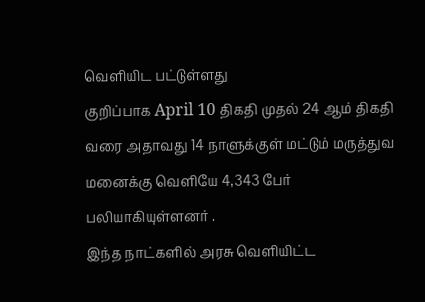வெளியிட பட்டுள்ளது
குறிப்பாக April 10 திகதி முதல் 24 ஆம் திகதி வரை அதாவது 14 நாளுக்குள் மட்டும் மருத்துவ மனைக்கு வெளியே 4,343 பேர் பலியாகியுள்ளனர் .
இந்த நாட்களில் அரசு வெளியிட்ட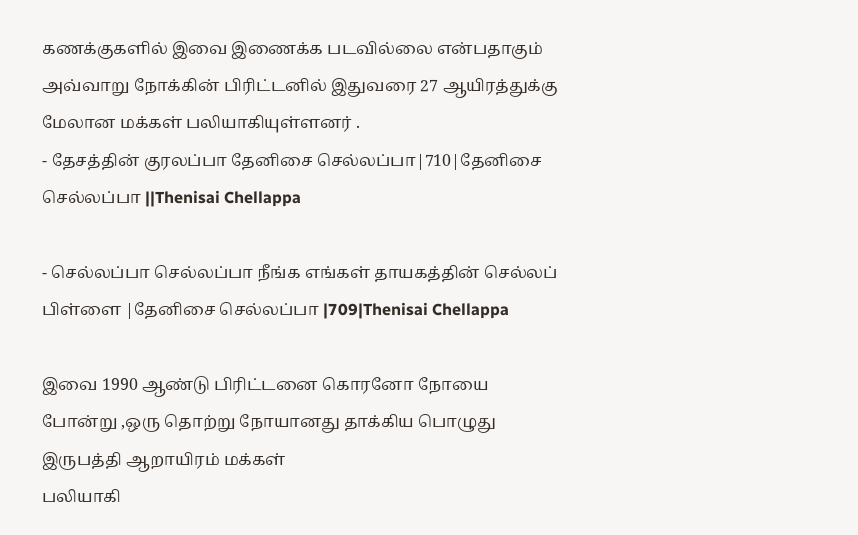கணக்குகளில் இவை இணைக்க படவில்லை என்பதாகும்
அவ்வாறு நோக்கின் பிரிட்டனில் இதுவரை 27 ஆயிரத்துக்கு மேலான மக்கள் பலியாகியுள்ளனர் .
- தேசத்தின் குரலப்பா தேனிசை செல்லப்பா|710|தேனிசை செல்லப்பா ||Thenisai Chellappa

- செல்லப்பா செல்லப்பா நீங்க எங்கள் தாயகத்தின் செல்லப் பிள்ளை |தேனிசை செல்லப்பா |709|Thenisai Chellappa

இவை 1990 ஆண்டு பிரிட்டனை கொரனோ நோயை போன்று ,ஒரு தொற்று நோயானது தாக்கிய பொழுது இருபத்தி ஆறாயிரம் மக்கள்
பலியாகி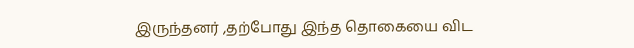இருந்தனர் ,தற்போது இந்த தொகையை விட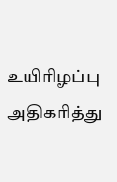உயிரிழப்பு அதிகரித்து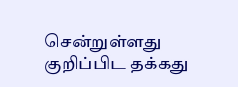சென்றுள்ளது குறிப்பிட தக்கது